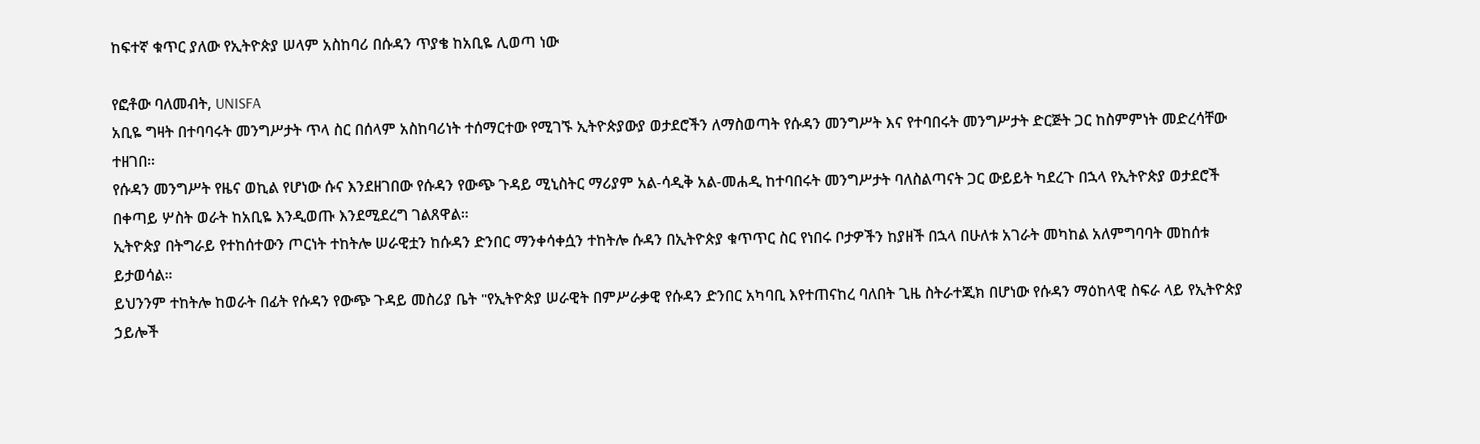ከፍተኛ ቁጥር ያለው የኢትዮጵያ ሠላም አስከባሪ በሱዳን ጥያቄ ከአቢዬ ሊወጣ ነው

የፎቶው ባለመብት, UNISFA
አቢዬ ግዛት በተባባሩት መንግሥታት ጥላ ስር በሰላም አስከባሪነት ተሰማርተው የሚገኙ ኢትዮጵያውያ ወታደሮችን ለማስወጣት የሱዳን መንግሥት እና የተባበሩት መንግሥታት ድርጅት ጋር ከስምምነት መድረሳቸው ተዘገበ።
የሱዳን መንግሥት የዜና ወኪል የሆነው ሱና እንደዘገበው የሱዳን የውጭ ጉዳይ ሚኒስትር ማሪያም አል-ሳዲቅ አል-መሐዲ ከተባበሩት መንግሥታት ባለስልጣናት ጋር ውይይት ካደረጉ በኋላ የኢትዮጵያ ወታደሮች በቀጣይ ሦስት ወራት ከአቢዬ እንዲወጡ እንደሚደረግ ገልጸዋል።
ኢትዮጵያ በትግራይ የተከሰተውን ጦርነት ተከትሎ ሠራዊቷን ከሱዳን ድንበር ማንቀሳቀሷን ተከትሎ ሱዳን በኢትዮጵያ ቁጥጥር ስር የነበሩ ቦታዎችን ከያዘች በኋላ በሁለቱ አገራት መካከል አለምግባባት መከሰቱ ይታወሳል።
ይህንንም ተከትሎ ከወራት በፊት የሱዳን የውጭ ጉዳይ መስሪያ ቤት "የኢትዮጵያ ሠራዊት በምሥራቃዊ የሱዳን ድንበር አካባቢ እየተጠናከረ ባለበት ጊዜ ስትራተጂክ በሆነው የሱዳን ማዕከላዊ ስፍራ ላይ የኢትዮጵያ ኃይሎች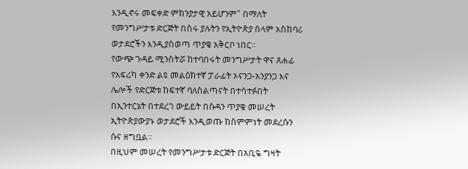እንዲኖሩ መፍቀድ ምክንያታዊ አይሆንም" በማለት የመንግሥታቱ ድርጅት በስሩ ያሉትን የኢትዮጵያ ሰላም አስከባሪ ወታደሮችን እንዲያስወጣ ጥያቄ አቅርቦ ነበር።
የውጭ ጉዳይ ሚንስትሯ ከተባበሩት መንግሥታት ዋና ጸሐፊ የአፍሪካ ቀንድ ልዩ መልዕክተኛ ፓራፊት ኦናንጋ-አንያንጋ እና ሌሎች የድርጅቱ ከፍተኛ ባለስልጣናት በተሳተፉበት በኢንተርኔት በተደረገ ውይይት በሱዳን ጥያቄ መሠረት ኢትዮጵያውያኑ ወታደሮች እንዲወጡ ከስምምነት መደረሱን ሱና ዘግቧል።
በዚህም መሠረት የመንግሥታቱ ድርጅት በአቢዬ ግዛት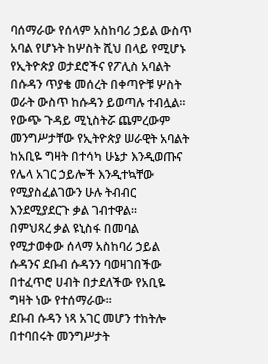ባሰማራው የሰላም አስከባሪ ኃይል ውስጥ አባል የሆኑት ከሦስት ሺህ በላይ የሚሆኑ የኢትዮጵያ ወታደሮችና የፖሊስ አባልት በሱዳን ጥያቄ መሰረት በቀጣዮቹ ሦስት ወራት ውስጥ ከሱዳን ይወጣሉ ተብሏል።
የውጭ ጉዳይ ሚኒስትሯ ጨምረውም መንግሥታቸው የኢትዮጵያ ሠራዊት አባልት ከአቢዬ ግዛት በተሳካ ሁኔታ እንዲወጡና የሌላ አገር ኃይሎች እንዲተኳቸው የሚያስፈልገውን ሁሉ ትብብር እንደሚያደርጉ ቃል ገብተዋል።
በምህጻረ ቃል ዩኒስፋ በመባል የሚታወቀው ሰላማ አስከባሪ ኃይል ሱዳንና ደቡብ ሱዳንን ባወዛገበችው በተፈጥሮ ሀብት በታደለችው የአቢዬ ግዛት ነው የተሰማራው።
ደቡብ ሱዳን ነጻ አገር መሆን ተከትሎ በተባበሩት መንግሥታት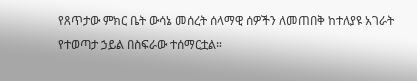የጸጥታው ምክር ቤት ውሳኔ መሰረት ሰላማዊ ሰዎችን ለመጠበቅ ከተለያዩ አገራት የተወጣታ ኃይል በስፍራው ተሰማርቷል።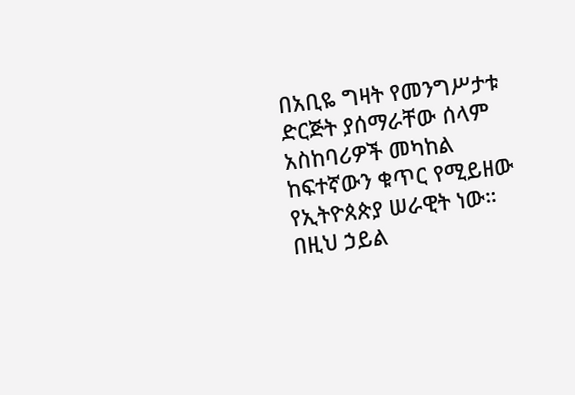በአቢዬ ግዛት የመንግሥታቱ ድርጅት ያሰማራቸው ሰላም አስከባሪዎች መካከል ከፍተኛውን ቁጥር የሚይዘው የኢትዮጰጵያ ሠራዊት ነው።
በዚህ ኃይል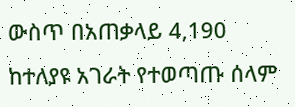ውስጥ በአጠቃላይ 4,190 ከተለያዩ አገራት የተወጣጡ ሰላም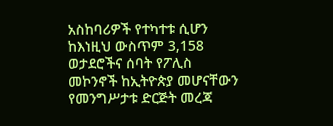አስከባሪዎች የተካተቱ ሲሆን ከእነዚህ ውስጥም 3,158 ወታደሮችና ሰባት የፖሊስ መኮንኖች ከኢትዮጵያ መሆናቸውን የመንግሥታቱ ድርጅት መረጃ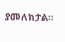ያመለክታል።